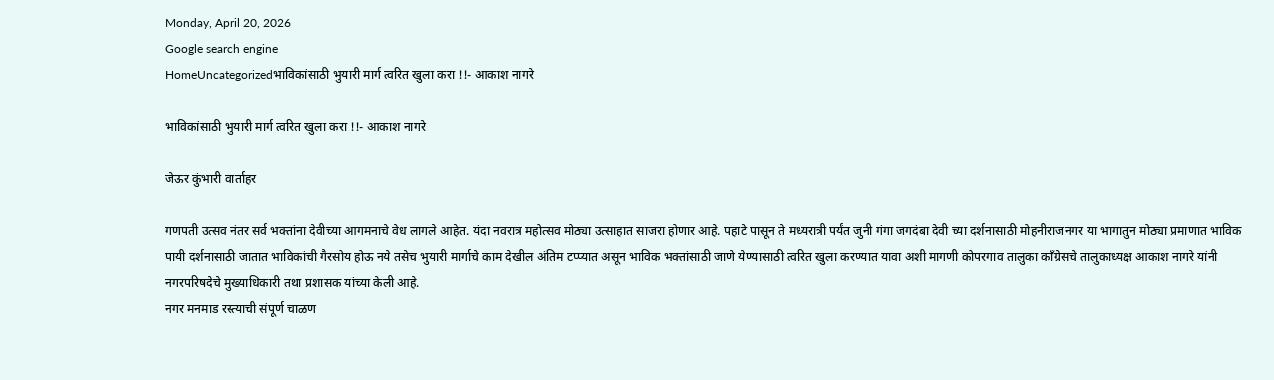Monday, April 20, 2026
Google search engine
HomeUncategorizedभाविकांसाठी भुयारी मार्ग त्वरित खुला करा !!- आकाश नागरे

भाविकांसाठी भुयारी मार्ग त्वरित खुला करा !!- आकाश नागरे

जेऊर कुंभारी वार्ताहर

गणपती उत्सव नंतर सर्व भक्तांना देवीच्या आगमनाचे वेध लागले आहेत. यंदा नवरात्र महोत्सव मोठ्या उत्साहात साजरा होणार आहे. पहाटे पासून ते मध्यरात्री पर्यंत जुनी गंगा जगदंबा देवी च्या दर्शनासाठी मोहनीराजनगर या भागातुन मोठ्या प्रमाणात भाविक पायी दर्शनासाठी जातात भाविकांची गैरसोय होऊ नये तसेच भुयारी मार्गाचे काम देखील अंतिम टप्प्यात असून भाविक भक्तांसाठी जाणे येण्यासाठी त्वरित खुला करण्यात यावा अशी मागणी कोपरगाव तालुका काँग्रेसचे तालुकाध्यक्ष आकाश नागरे यांनी नगरपरिषदेचे मुख्याधिकारी तथा प्रशासक यांच्या केली आहे.
नगर मनमाड रस्त्याची संपूर्ण चाळण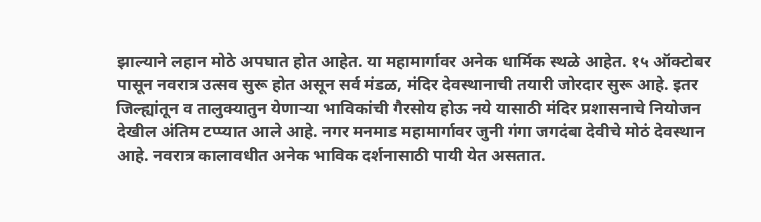झाल्याने लहान मोठे अपघात होत आहेत. या महामार्गावर अनेक धार्मिक स्थळे आहेत. १५ ऑक्टोबर पासून नवरात्र उत्सव सुरू होत असून सर्व मंडळ, मंदिर देवस्थानाची तयारी जोरदार सुरू आहे. इतर जिल्ह्यांतून व तालुक्यातुन येणाऱ्या भाविकांची गैरसोय होऊ नये यासाठी मंदिर प्रशासनाचे नियोजन देखील अंतिम टप्प्यात आले आहे‌. नगर मनमाड महामार्गावर जुनी गंगा जगदंबा देवीचे मोठं देवस्थान आहे. नवरात्र कालावधीत अनेक भाविक दर्शनासाठी पायी येत असतात.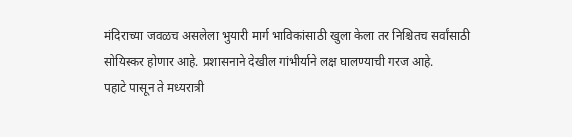मंदिराच्या जवळच असलेला भुयारी मार्ग भाविकांसाठी खुला केला तर निश्चितच सर्वांसाठी सोयिस्कर होणार आहे‌. प्रशासनाने देखील गांभीर्याने लक्ष घालण्याची गरज आहे.
पहाटे पासून ते मध्यरात्री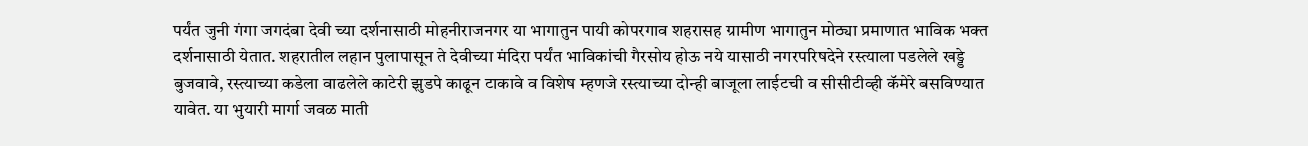पर्यंत जुनी गंगा जगदंबा देवी च्या दर्शनासाठी मोहनीराजनगर या भागातुन पायी कोपरगाव शहरासह ग्रामीण भागातुन मोठ्या प्रमाणात भाविक भक्त दर्शनासाठी येतात. शहरातील लहान पुलापासून ते देवीच्या मंदिरा पर्यंत भाविकांची गैरसोय होऊ नये यासाठी नगरपरिषदेने रस्त्याला पडलेले खड्डे बुजवावे, रस्त्याच्या कडेला वाढलेले काटेरी झुडपे काढून टाकावे व विशेष म्हणजे रस्त्याच्या दोन्ही बाजूला लाईटची व सीसीटीव्ही कॅमेरे बसविण्यात यावेत. या भुयारी मार्गा जवळ माती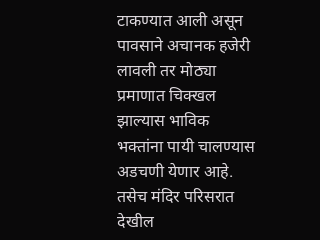टाकण्यात आली असून पावसाने अचानक हजेरी लावली तर मोठ्या प्रमाणात चिक्खल झाल्यास भाविक भक्तांना पायी चालण्यास अडचणी येणार आहे. तसेच मंदिर परिसरात देखील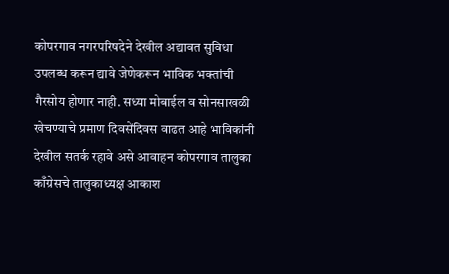कोपरगाव नगरपरिषदेने देखील अद्यावत सुविधा उपलब्ध करून द्यावे जेणेकरून भाविक भक्तांची गैरसोय होणार नाही. सध्या मोबाईल व सोनसाखळी खेचण्याचे प्रमाण दिवसेंदिवस वाढत आहे भाविकांनी देखील सतर्क रहावे असे आवाहन कोपरगाव तालुका काँग्रेसचे तालुकाध्यक्ष आकाश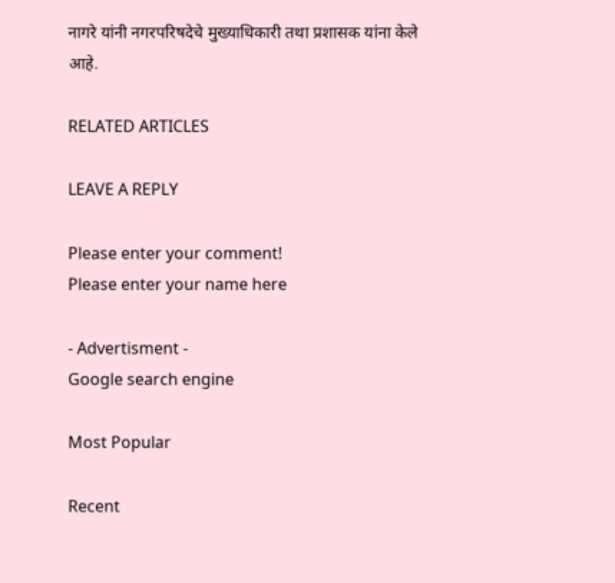नागरे यांनी नगरपरिषदेचे मुख्याधिकारी तथा प्रशासक यांना केले आहे.

RELATED ARTICLES

LEAVE A REPLY

Please enter your comment!
Please enter your name here

- Advertisment -
Google search engine

Most Popular

Recent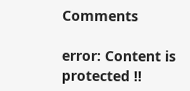Comments

error: Content is protected !!